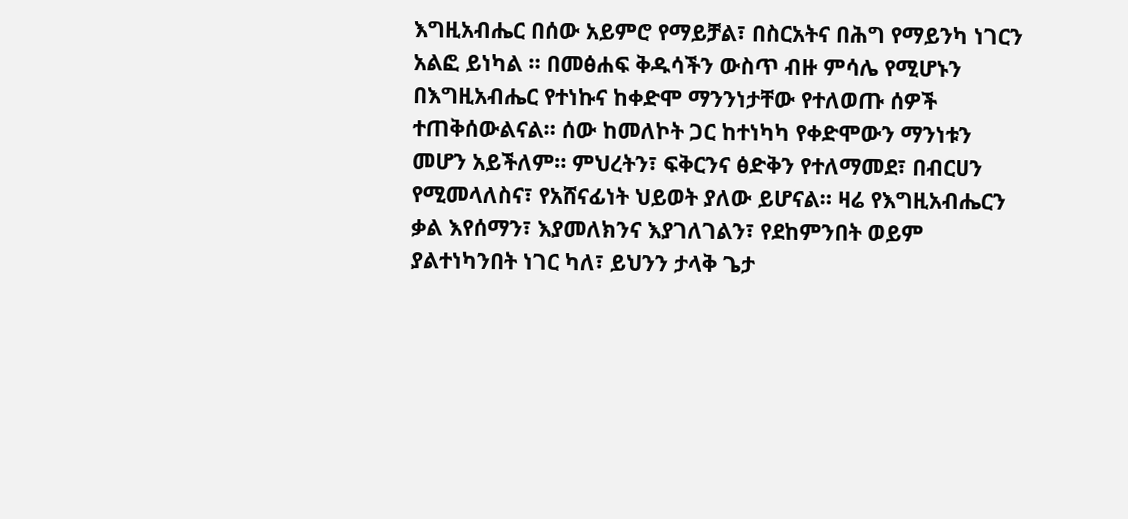እግዚአብሔር በሰው አይምሮ የማይቻል፣ በስርአትና በሕግ የማይንካ ነገርን አልፎ ይነካል ። በመፅሐፍ ቅዱሳችን ውስጥ ብዙ ምሳሌ የሚሆኑን በእግዚአብሔር የተነኩና ከቀድሞ ማንንነታቸው የተለወጡ ሰዎች ተጠቅሰውልናል። ሰው ከመለኮት ጋር ከተነካካ የቀድሞውን ማንነቱን መሆን አይችለም። ምህረትን፣ ፍቅርንና ፅድቅን የተለማመደ፣ በብርሀን የሚመላለስና፣ የአሸናፊነት ህይወት ያለው ይሆናል። ዛሬ የእግዚአብሔርን ቃል እየሰማን፣ እያመለክንና እያገለገልን፣ የደከምንበት ወይም ያልተነካንበት ነገር ካለ፣ ይህንን ታላቅ ጌታ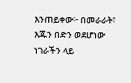እንጠይቀው፦ በመራራት፣ እጁን በድን ወደሆነው ነገራችን ላይ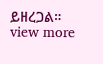ይዘረጋል።
view more